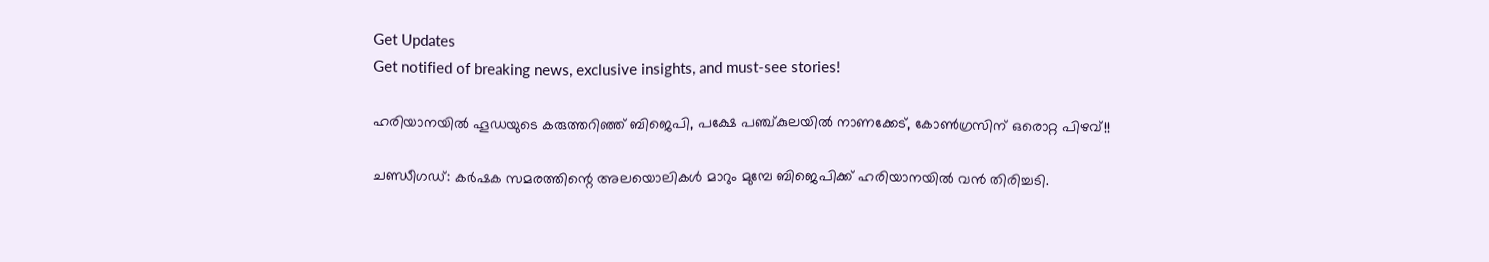Get Updates
Get notified of breaking news, exclusive insights, and must-see stories!

ഹരിയാനയില്‍ ഹൂഡയുടെ കരുത്തറിഞ്ഞ് ബിജെപി, പക്ഷേ പഞ്ച്കുലയില്‍ നാണക്കേട്, കോണ്‍ഗ്രസിന് ഒരൊറ്റ പിഴവ്!!

ചണ്ഡീഗഡ്: കര്‍ഷക സമരത്തിന്റെ അലയൊലികള്‍ മാറും മുമ്പേ ബിജെപിക്ക് ഹരിയാനയില്‍ വന്‍ തിരിച്ചടി.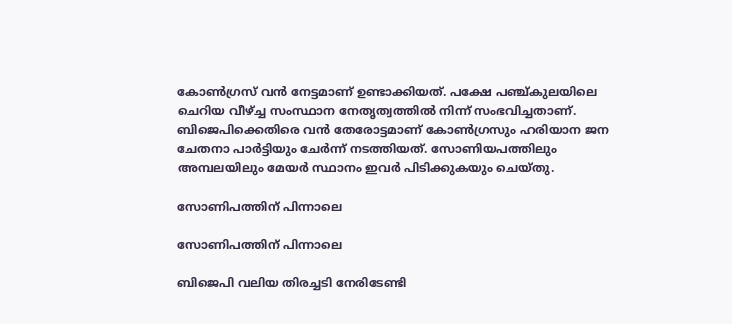കോണ്‍ഗ്രസ് വന്‍ നേട്ടമാണ് ഉണ്ടാക്കിയത്. പക്ഷേ പഞ്ച്കുലയിലെ ചെറിയ വീഴ്ച്ച സംസ്ഥാന നേതൃത്വത്തില്‍ നിന്ന് സംഭവിച്ചതാണ്. ബിജെപിക്കെതിരെ വന്‍ തേരോട്ടമാണ് കോണ്‍ഗ്രസും ഹരിയാന ജന ചേതനാ പാര്‍ട്ടിയും ചേര്‍ന്ന് നടത്തിയത്. സോണിയപത്തിലും അമ്പലയിലും മേയര്‍ സ്ഥാനം ഇവര്‍ പിടിക്കുകയും ചെയ്തു.

സോണിപത്തിന് പിന്നാലെ

സോണിപത്തിന് പിന്നാലെ

ബിജെപി വലിയ തിരച്ചടി നേരിടേണ്ടി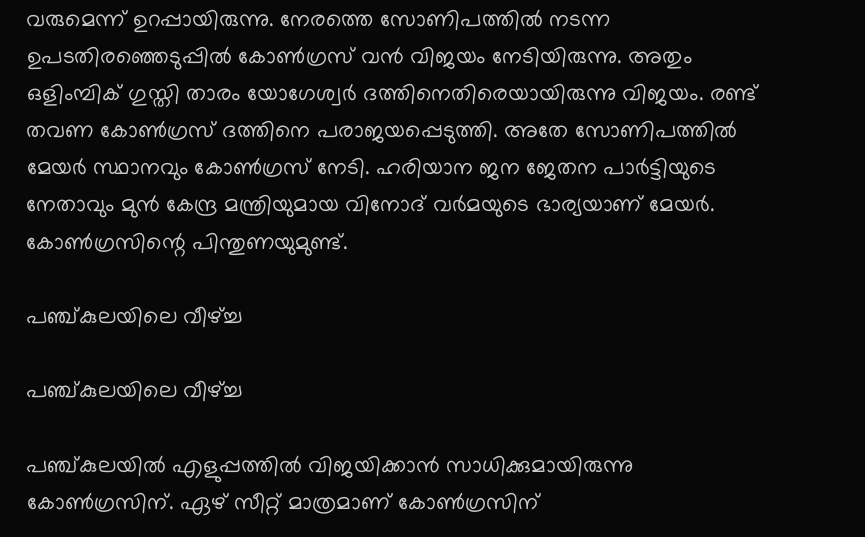വരുമെന്ന് ഉറപ്പായിരുന്നു. നേരത്തെ സോണിപത്തില്‍ നടന്ന ഉപടതിരഞ്ഞെടുപ്പില്‍ കോണ്‍ഗ്രസ് വന്‍ വിജയം നേടിയിരുന്നു. അതും ഒളിംമ്പിക് ഗുസ്തി താരം യോഗേശ്വര്‍ ദത്തിനെതിരെയായിരുന്നു വിജയം. രണ്ട് തവണ കോണ്‍ഗ്രസ് ദത്തിനെ പരാജയപ്പെടുത്തി. അതേ സോണിപത്തില്‍ മേയര്‍ സ്ഥാനവും കോണ്‍ഗ്രസ് നേടി. ഹരിയാന ജന ജേതന പാര്‍ട്ടിയുടെ നേതാവും മുന്‍ കേന്ദ്ര മന്ത്രിയുമായ വിനോദ് വര്‍മയുടെ ഭാര്യയാണ് മേയര്‍. കോണ്‍ഗ്രസിന്റെ പിന്തുണയുമുണ്ട്.

പഞ്ച്കുലയിലെ വീഴ്ച്ച

പഞ്ച്കുലയിലെ വീഴ്ച്ച

പഞ്ച്കുലയില്‍ എളുപ്പത്തില്‍ വിജയിക്കാന്‍ സാധിക്കുമായിരുന്നു കോണ്‍ഗ്രസിന്. ഏഴ് സീറ്റ് മാത്രമാണ് കോണ്‍ഗ്രസിന്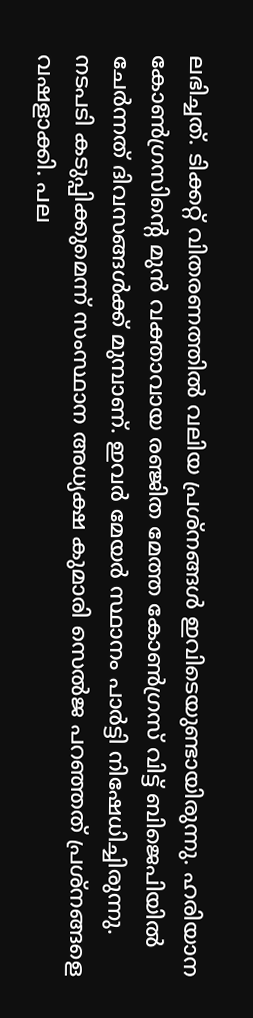ലഭിച്ചത്. ടിക്കറ്റ് വിതരണത്തില്‍ വലിയ പ്രശ്‌നങ്ങള്‍ ഇവിടെയുണ്ടായിരുന്നു. ഹരിയാന കോണ്‍ഗ്രസിന്റെ മുന്‍ വക്താവായ രഞ്ജിത മേത്ത കോണ്‍ഗ്രസ് വിട്ട് ബിജെപിയില്‍ ചേര്‍ന്നത് ദിവസങ്ങള്‍ക്ക് മുമ്പാണ്. ഇവര്‍ മേയര്‍ സ്ഥാനം പാര്‍ട്ടി നിഷേധിച്ചിരുന്നു. നടപടി കടുപ്പിക്കുമെന്ന് സംസ്ഥാന അധ്യക്ഷ കുമാരി സെല്‍ജ പറഞ്ഞത് പ്രശ്‌നങ്ങളെ വഷളാക്കി. പല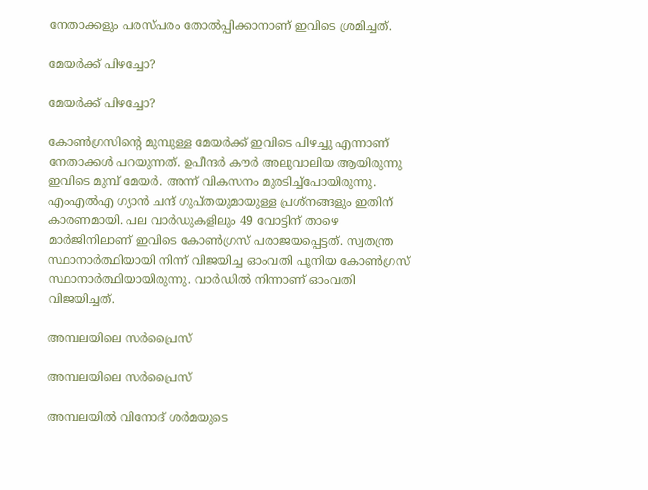നേതാക്കളും പരസ്പരം തോല്‍പ്പിക്കാനാണ് ഇവിടെ ശ്രമിച്ചത്.

മേയര്‍ക്ക് പിഴച്ചോ?

മേയര്‍ക്ക് പിഴച്ചോ?

കോണ്‍ഗ്രസിന്റെ മുമ്പുള്ള മേയര്‍ക്ക് ഇവിടെ പിഴച്ചു എന്നാണ് നേതാക്കള്‍ പറയുന്നത്. ഉപീന്ദര്‍ കൗര്‍ അലുവാലിയ ആയിരുന്നു ഇവിടെ മുമ്പ് മേയര്‍. അന്ന് വികസനം മുരടിച്ച്‌പോയിരുന്നു. എംഎല്‍എ ഗ്യാന്‍ ചന്ദ് ഗുപ്തയുമായുള്ള പ്രശ്‌നങ്ങളും ഇതിന് കാരണമായി. പല വാര്‍ഡുകളിലും 49 വോട്ടിന് താഴെ മാര്‍ജിനിലാണ് ഇവിടെ കോണ്‍ഗ്രസ് പരാജയപ്പെട്ടത്. സ്വതന്ത്ര സ്ഥാനാര്‍ത്ഥിയായി നിന്ന് വിജയിച്ച ഓംവതി പൂനിയ കോണ്‍ഗ്രസ് സ്ഥാനാര്‍ത്ഥിയായിരുന്നു. വാര്‍ഡില്‍ നിന്നാണ് ഓംവതി വിജയിച്ചത്.

അമ്പലയിലെ സര്‍പ്രൈസ്

അമ്പലയിലെ സര്‍പ്രൈസ്

അമ്പലയില്‍ വിനോദ് ശര്‍മയുടെ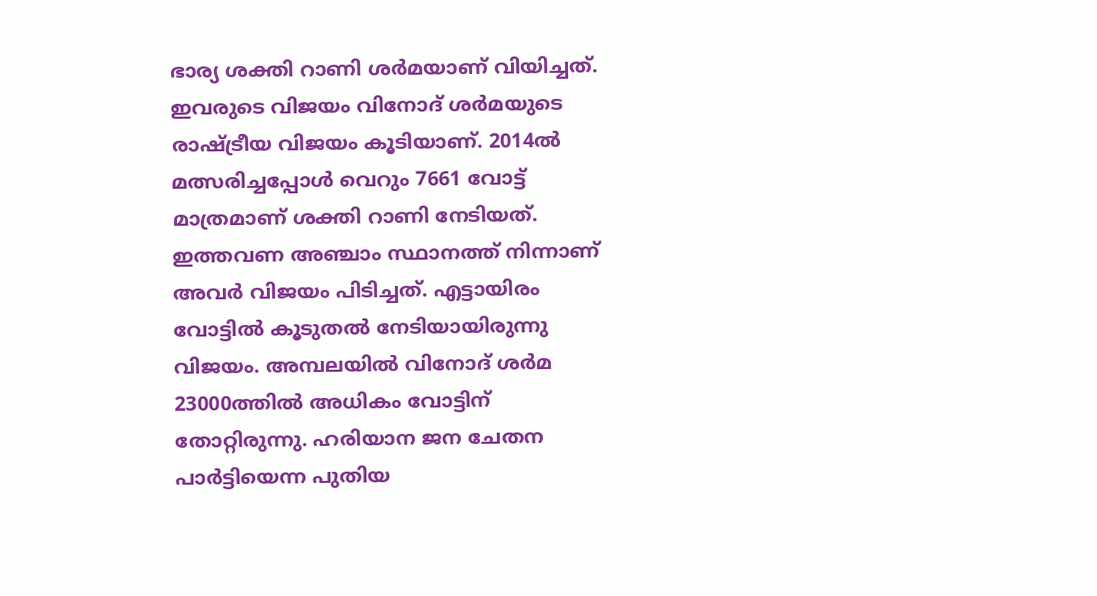ഭാര്യ ശക്തി റാണി ശര്‍മയാണ് വിയിച്ചത്. ഇവരുടെ വിജയം വിനോദ് ശര്‍മയുടെ രാഷ്ട്രീയ വിജയം കൂടിയാണ്. 2014ല്‍ മത്സരിച്ചപ്പോള്‍ വെറും 7661 വോട്ട് മാത്രമാണ് ശക്തി റാണി നേടിയത്. ഇത്തവണ അഞ്ചാം സ്ഥാനത്ത് നിന്നാണ് അവര്‍ വിജയം പിടിച്ചത്. എട്ടായിരം വോട്ടില്‍ കൂടുതല്‍ നേടിയായിരുന്നു വിജയം. അമ്പലയില്‍ വിനോദ് ശര്‍മ 23000ത്തില്‍ അധികം വോട്ടിന് തോറ്റിരുന്നു. ഹരിയാന ജന ചേതന പാര്‍ട്ടിയെന്ന പുതിയ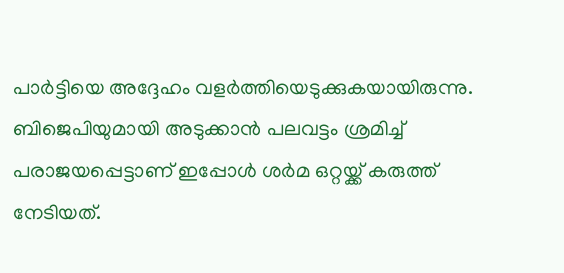പാര്‍ട്ടിയെ അദ്ദേഹം വളര്‍ത്തിയെടുക്കുകയായിരുന്നു. ബിജെപിയുമായി അടുക്കാന്‍ പലവട്ടം ശ്രമിച്ച് പരാജയപ്പെട്ടാണ് ഇപ്പോള്‍ ശര്‍മ ഒറ്റയ്ക്ക് കരുത്ത് നേടിയത്.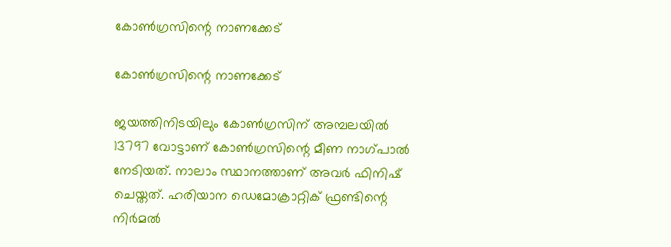കോണ്‍ഗ്രസിന്റെ നാണക്കേട്

കോണ്‍ഗ്രസിന്റെ നാണക്കേട്

ജയത്തിനിടയിലും കോണ്‍ഗ്രസിന് അമ്പലയില്‍ 13797 വോട്ടാണ് കോണ്‍ഗ്രസിന്റെ മീണ നാഗ്പാല്‍ നേടിയത്. നാലാം സ്ഥാനത്താണ് അവര്‍ ഫിനിഷ് ചെയ്തത്. ഹരിയാന ഡെമോക്രാറ്റിക് ഫ്രണ്ടിന്റെ നിര്‍മല്‍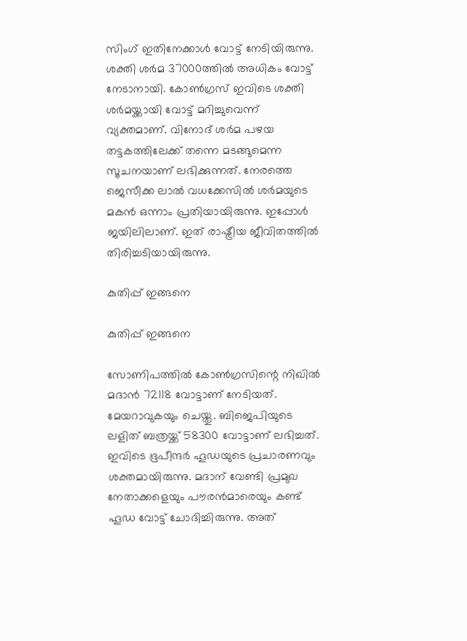സിംഗ് ഇതിനേക്കാള്‍ വോട്ട് നേടിയിരുന്നു. ശക്തി ശര്‍മ 37000ത്തില്‍ അധികം വോട്ട് നേടാനായി. കോണ്‍ഗ്രസ് ഇവിടെ ശക്തി ശര്‍മയ്ക്കായി വോട്ട് മറിച്ചുവെന്ന് വ്യക്തമാണ്. വിനോദ് ശര്‍മ പഴയ തട്ടകത്തിലേക്ക് തന്നെ മടങ്ങുമെന്ന സൂചനയാണ് ലഭിക്കുന്നത്. നേരത്തെ ജെസീക്ക ലാല്‍ വധക്കേസില്‍ ശര്‍മയുടെ മകന്‍ ഒന്നാം പ്രതിയായിരുന്നു. ഇപ്പോള്‍ ജയിലിലാണ്. ഇത് രാഷ്ട്രീയ ജീവിതത്തില്‍ തിരിച്ചടിയായിരുന്നു.

കുതിപ്പ് ഇങ്ങനെ

കുതിപ്പ് ഇങ്ങനെ

സോണിപത്തില്‍ കോണ്‍ഗ്രസിന്റെ നിഖില്‍ മദാന്‍ 72118 വോട്ടാണ് നേടിയത്. മേയറാവുകയും ചെയ്തു. ബിജെപിയുടെ ലളിത് ബത്രയ്ക്ക് 58300 വോട്ടാണ് ലഭിച്ചത്. ഇവിടെ ഭൂപീന്ദര്‍ ഹൂഡയുടെ പ്രചാരണവും ശക്തമായിരുന്നു. മദാന് വേണ്ടി പ്രമുഖ നേതാക്കളെയും പൗരന്‍മാരെയും കണ്ട് ഹൂഡ വോട്ട് ചോദിച്ചിരുന്നു. അത്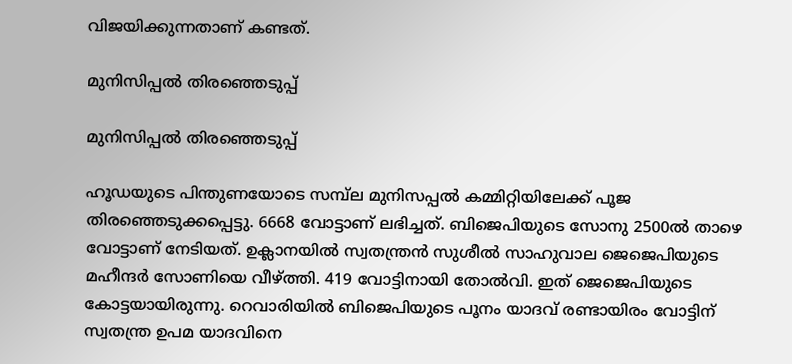വിജയിക്കുന്നതാണ് കണ്ടത്.

മുനിസിപ്പല്‍ തിരഞ്ഞെടുപ്പ്

മുനിസിപ്പല്‍ തിരഞ്ഞെടുപ്പ്

ഹൂഡയുടെ പിന്തുണയോടെ സമ്പ്‌ല മുനിസപ്പല്‍ കമ്മിറ്റിയിലേക്ക് പൂജ തിരഞ്ഞെടുക്കപ്പെട്ടു. 6668 വോട്ടാണ് ലഭിച്ചത്. ബിജെപിയുടെ സോനു 2500ല്‍ താഴെ വോട്ടാണ് നേടിയത്. ഉക്ലാനയില്‍ സ്വതന്ത്രന്‍ സുശീല്‍ സാഹുവാല ജെജെപിയുടെ മഹീന്ദര്‍ സോണിയെ വീഴ്ത്തി. 419 വോട്ടിനായി തോല്‍വി. ഇത് ജെജെപിയുടെ കോട്ടയായിരുന്നു. റെവാരിയില്‍ ബിജെപിയുടെ പൂനം യാദവ് രണ്ടായിരം വോട്ടിന് സ്വതന്ത്ര ഉപമ യാദവിനെ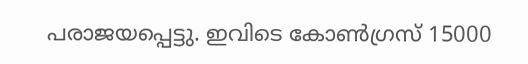പരാജയപ്പെട്ടു. ഇവിടെ കോണ്‍ഗ്രസ് 15000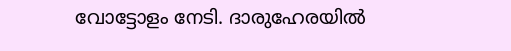വോട്ടോളം നേടി. ദാരുഹേരയില്‍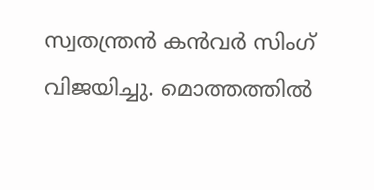സ്വതന്ത്രന്‍ കന്‍വര്‍ സിംഗ് വിജയിച്ചു. മൊത്തത്തില്‍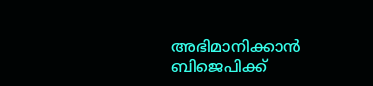അഭിമാനിക്കാന്‍ ബിജെപിക്ക്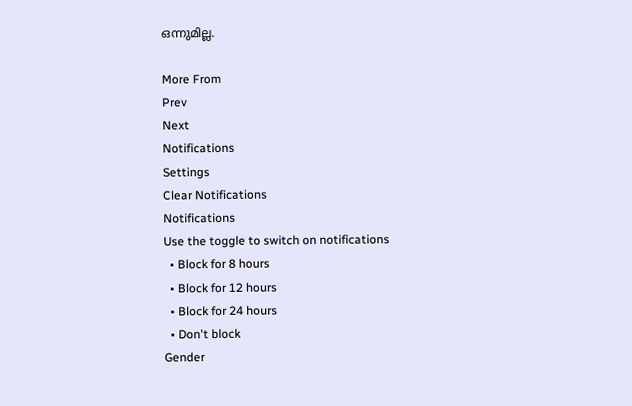ഒന്നുമില്ല.

More From
Prev
Next
Notifications
Settings
Clear Notifications
Notifications
Use the toggle to switch on notifications
  • Block for 8 hours
  • Block for 12 hours
  • Block for 24 hours
  • Don't block
Gender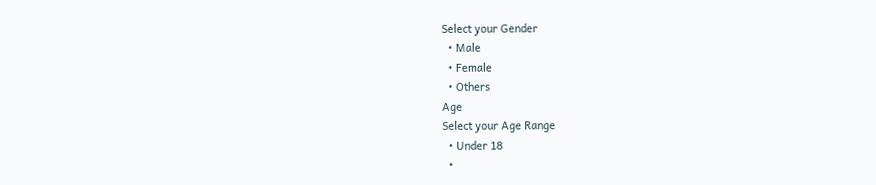Select your Gender
  • Male
  • Female
  • Others
Age
Select your Age Range
  • Under 18
  •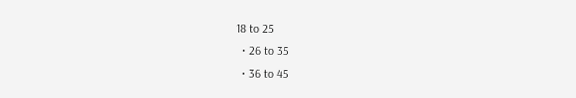18 to 25
  • 26 to 35
  • 36 to 45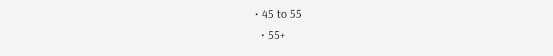• 45 to 55
  • 55+